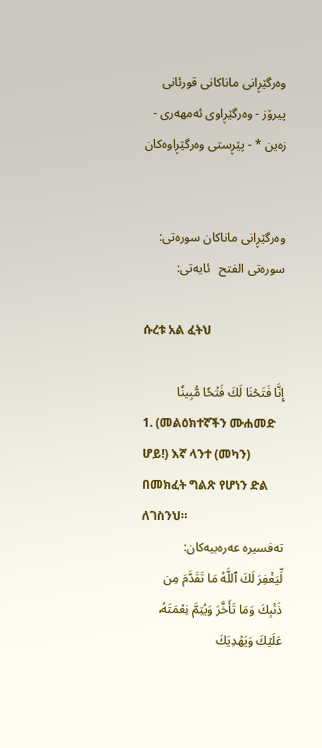وه‌رگێڕانی ماناكانی قورئانی پیرۆز - وەرگێڕاوی ئەمهەری - زەین * - پێڕستی وه‌رگێڕاوه‌كان


وه‌رگێڕانی ماناكان سوره‌تی: سورەتی الفتح   ئایه‌تی:

ሱረቱ አል ፈትህ

إِنَّا فَتَحۡنَا لَكَ فَتۡحٗا مُّبِينٗا
1. (መልዕክተኛችን ሙሐመድ ሆይ!) እኛ ላንተ (መካን) በመክፈት ግልጽ የሆነን ድል ለገስንህ።
تەفسیرە عەرەبیەکان:
لِّيَغۡفِرَ لَكَ ٱللَّهُ مَا تَقَدَّمَ مِن ذَنۢبِكَ وَمَا تَأَخَّرَ وَيُتِمَّ نِعۡمَتَهُۥ عَلَيۡكَ وَيَهۡدِيَكَ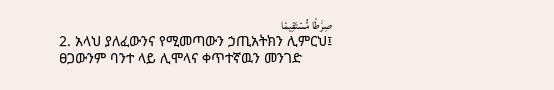صِرَٰطٗا مُّسۡتَقِيمٗا
2. አላህ ያለፈውንና የሚመጣውን ኃጢአትክን ሊምርህ፤ ፀጋውንም ባንተ ላይ ሊሞላና ቀጥተኛዉን መንገድ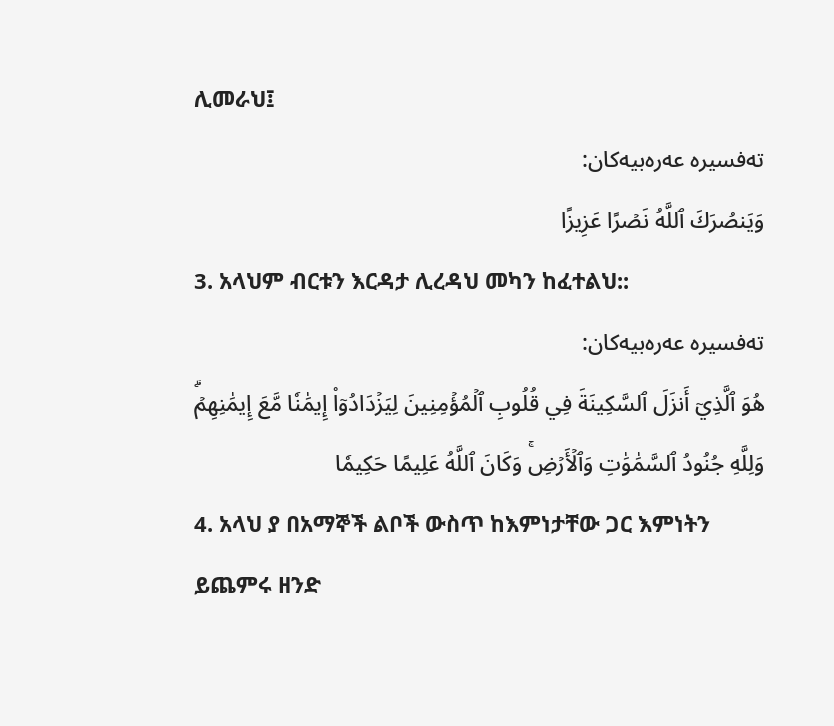ሊመራህ፤
تەفسیرە عەرەبیەکان:
وَيَنصُرَكَ ٱللَّهُ نَصۡرًا عَزِيزًا
3. አላህም ብርቱን እርዳታ ሊረዳህ መካን ከፈተልህ::
تەفسیرە عەرەبیەکان:
هُوَ ٱلَّذِيٓ أَنزَلَ ٱلسَّكِينَةَ فِي قُلُوبِ ٱلۡمُؤۡمِنِينَ لِيَزۡدَادُوٓاْ إِيمَٰنٗا مَّعَ إِيمَٰنِهِمۡۗ وَلِلَّهِ جُنُودُ ٱلسَّمَٰوَٰتِ وَٱلۡأَرۡضِۚ وَكَانَ ٱللَّهُ عَلِيمًا حَكِيمٗا
4. አላህ ያ በአማኞች ልቦች ውስጥ ከእምነታቸው ጋር እምነትን ይጨምሩ ዘንድ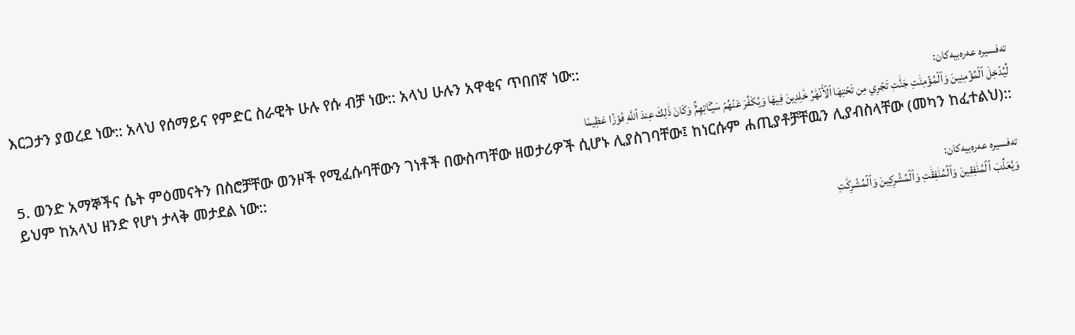እርጋታን ያወረደ ነው:: አላህ የሰማይና የምድር ስራዊት ሁሉ የሱ ብቻ ነው:: አላህ ሁሉን አዋቂና ጥበበኛ ነው::
تەفسیرە عەرەبیەکان:
لِّيُدۡخِلَ ٱلۡمُؤۡمِنِينَ وَٱلۡمُؤۡمِنَٰتِ جَنَّٰتٖ تَجۡرِي مِن تَحۡتِهَا ٱلۡأَنۡهَٰرُ خَٰلِدِينَ فِيهَا وَيُكَفِّرَ عَنۡهُمۡ سَيِّـَٔاتِهِمۡۚ وَكَانَ ذَٰلِكَ عِندَ ٱللَّهِ فَوۡزًا عَظِيمٗا
5. ወንድ አማኞችና ሴት ምዕመናትን በስሮቻቸው ወንዞች የሚፈሱባቸውን ገነቶች በውስጣቸው ዘወታሪዎች ሲሆኑ ሊያስገባቸው፤ ከነርሱም ሐጢያቶቻቸዉን ሊያብስላቸው (መካን ከፈተልህ):: ይህም ከአላህ ዘንድ የሆነ ታላቅ መታደል ነው::
تەفسیرە عەرەبیەکان:
وَيُعَذِّبَ ٱلۡمُنَٰفِقِينَ وَٱلۡمُنَٰفِقَٰتِ وَٱلۡمُشۡرِكِينَ وَٱلۡمُشۡرِكَٰتِ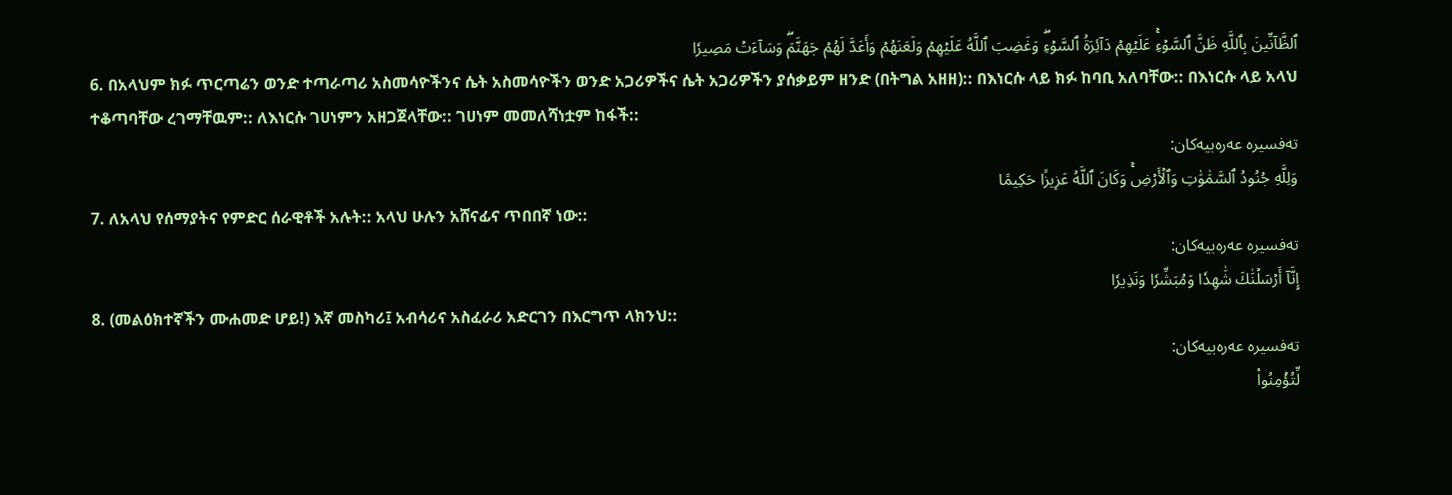ٱلظَّآنِّينَ بِٱللَّهِ ظَنَّ ٱلسَّوۡءِۚ عَلَيۡهِمۡ دَآئِرَةُ ٱلسَّوۡءِۖ وَغَضِبَ ٱللَّهُ عَلَيۡهِمۡ وَلَعَنَهُمۡ وَأَعَدَّ لَهُمۡ جَهَنَّمَۖ وَسَآءَتۡ مَصِيرٗا
6. በአላህም ክፉ ጥርጣሬን ወንድ ተጣራጣሪ አስመሳዮችንና ሴት አስመሳዮችን ወንድ አጋሪዎችና ሴት አጋሪዎችን ያሰቃይም ዘንድ (በትግል አዘዘ):: በእነርሱ ላይ ክፉ ከባቢ አለባቸው:: በእነርሱ ላይ አላህ ተቆጣባቸው ረገማቸዉም:: ለእነርሱ ገሀነምን አዘጋጀላቸው:: ገሀነም መመለሻነቷም ከፋች::
تەفسیرە عەرەبیەکان:
وَلِلَّهِ جُنُودُ ٱلسَّمَٰوَٰتِ وَٱلۡأَرۡضِۚ وَكَانَ ٱللَّهُ عَزِيزًا حَكِيمًا
7. ለአላህ የሰማያትና የምድር ሰራዊቶች አሉት:: አላህ ሁሉን አሸናፊና ጥበበኛ ነው::
تەفسیرە عەرەبیەکان:
إِنَّآ أَرۡسَلۡنَٰكَ شَٰهِدٗا وَمُبَشِّرٗا وَنَذِيرٗا
8. (መልዕክተኛችን ሙሐመድ ሆይ!) እኛ መስካሪ፤ አብሳሪና አስፈራሪ አድርገን በእርግጥ ላክንህ::
تەفسیرە عەرەبیەکان:
لِّتُؤۡمِنُواْ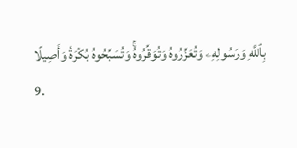بِٱللَّهِ وَرَسُولِهِۦ وَتُعَزِّرُوهُ وَتُوَقِّرُوهُۚ وَتُسَبِّحُوهُ بُكۡرَةٗ وَأَصِيلًا
9.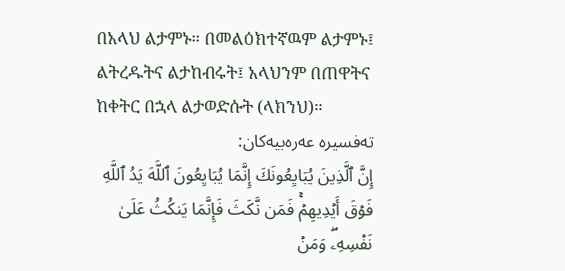በአላህ ልታምኑ። በመልዕክተኛዉም ልታምኑ፤ ልትረዱትና ልታከብሩት፤ አላህንም በጠዋትና ከቀትር በኋላ ልታወድሱት (ላክንህ)።
تەفسیرە عەرەبیەکان:
إِنَّ ٱلَّذِينَ يُبَايِعُونَكَ إِنَّمَا يُبَايِعُونَ ٱللَّهَ يَدُ ٱللَّهِ فَوۡقَ أَيۡدِيهِمۡۚ فَمَن نَّكَثَ فَإِنَّمَا يَنكُثُ عَلَىٰ نَفۡسِهِۦۖ وَمَنۡ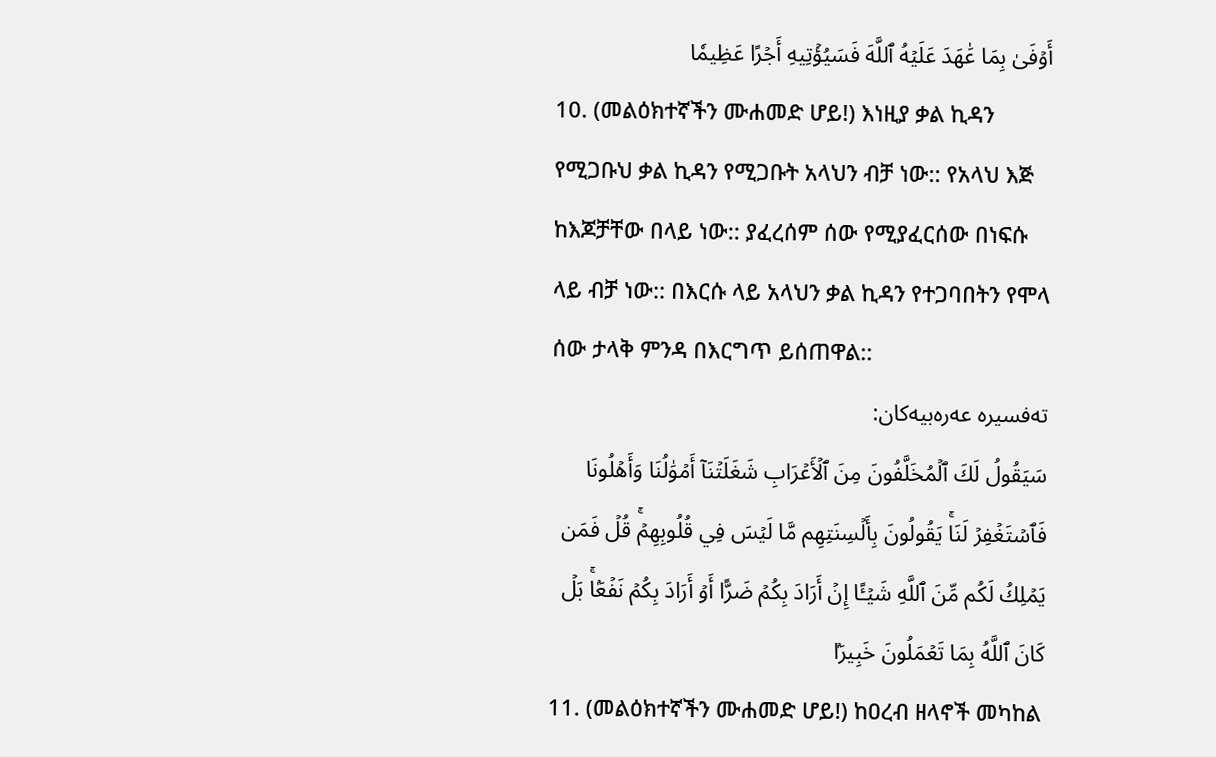أَوۡفَىٰ بِمَا عَٰهَدَ عَلَيۡهُ ٱللَّهَ فَسَيُؤۡتِيهِ أَجۡرًا عَظِيمٗا
10. (መልዕክተኛችን ሙሐመድ ሆይ!) እነዚያ ቃል ኪዳን የሚጋቡህ ቃል ኪዳን የሚጋቡት አላህን ብቻ ነው:: የአላህ እጅ ከእጆቻቸው በላይ ነው:: ያፈረሰም ሰው የሚያፈርሰው በነፍሱ ላይ ብቻ ነው:: በእርሱ ላይ አላህን ቃል ኪዳን የተጋባበትን የሞላ ሰው ታላቅ ምንዳ በእርግጥ ይሰጠዋል::
تەفسیرە عەرەبیەکان:
سَيَقُولُ لَكَ ٱلۡمُخَلَّفُونَ مِنَ ٱلۡأَعۡرَابِ شَغَلَتۡنَآ أَمۡوَٰلُنَا وَأَهۡلُونَا فَٱسۡتَغۡفِرۡ لَنَاۚ يَقُولُونَ بِأَلۡسِنَتِهِم مَّا لَيۡسَ فِي قُلُوبِهِمۡۚ قُلۡ فَمَن يَمۡلِكُ لَكُم مِّنَ ٱللَّهِ شَيۡـًٔا إِنۡ أَرَادَ بِكُمۡ ضَرًّا أَوۡ أَرَادَ بِكُمۡ نَفۡعَۢاۚ بَلۡ كَانَ ٱللَّهُ بِمَا تَعۡمَلُونَ خَبِيرَۢا
11. (መልዕክተኛችን ሙሐመድ ሆይ!) ከዐረብ ዘላኖች መካከል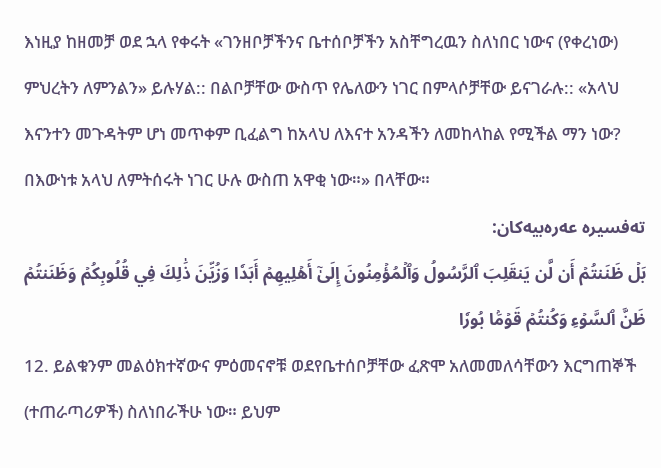እነዚያ ከዘመቻ ወደ ኋላ የቀሩት «ገንዘቦቻችንና ቤተሰቦቻችን አስቸግረዉን ስለነበር ነውና (የቀረነው) ምህረትን ለምንልን» ይሉሃል:: በልቦቻቸው ውስጥ የሌለውን ነገር በምላሶቻቸው ይናገራሉ:: «አላህ እናንተን መጉዳትም ሆነ መጥቀም ቢፈልግ ከአላህ ለእናተ አንዳችን ለመከላከል የሚችል ማን ነው? በእውነቱ አላህ ለምትሰሩት ነገር ሁሉ ውስጠ አዋቂ ነው።» በላቸው።
تەفسیرە عەرەبیەکان:
بَلۡ ظَنَنتُمۡ أَن لَّن يَنقَلِبَ ٱلرَّسُولُ وَٱلۡمُؤۡمِنُونَ إِلَىٰٓ أَهۡلِيهِمۡ أَبَدٗا وَزُيِّنَ ذَٰلِكَ فِي قُلُوبِكُمۡ وَظَنَنتُمۡ ظَنَّ ٱلسَّوۡءِ وَكُنتُمۡ قَوۡمَۢا بُورٗا
12. ይልቁንም መልዕክተኛውና ምዕመናኖቹ ወደየቤተሰቦቻቸው ፈጽሞ አለመመለሳቸውን እርግጠኞች (ተጠራጣሪዎች) ስለነበራችሁ ነው። ይህም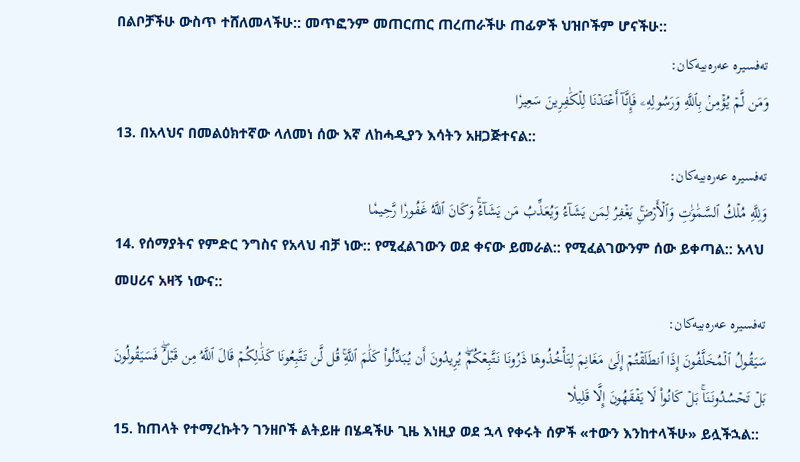በልቦቻችሁ ውስጥ ተሸለመላችሁ:: መጥፎንም መጠርጠር ጠረጠራችሁ ጠፊዎች ህዝቦችም ሆናችሁ::
تەفسیرە عەرەبیەکان:
وَمَن لَّمۡ يُؤۡمِنۢ بِٱللَّهِ وَرَسُولِهِۦ فَإِنَّآ أَعۡتَدۡنَا لِلۡكَٰفِرِينَ سَعِيرٗا
13. በአላህና በመልዕክተኛው ላለመነ ሰው እኛ ለከሓዲያን እሳትን አዘጋጅተናል::
تەفسیرە عەرەبیەکان:
وَلِلَّهِ مُلۡكُ ٱلسَّمَٰوَٰتِ وَٱلۡأَرۡضِۚ يَغۡفِرُ لِمَن يَشَآءُ وَيُعَذِّبُ مَن يَشَآءُۚ وَكَانَ ٱللَّهُ غَفُورٗا رَّحِيمٗا
14. የሰማያትና የምድር ንግስና የአላህ ብቻ ነው:: የሚፈልገውን ወደ ቀናው ይመራል:: የሚፈልገውንም ሰው ይቀጣል:: አላህ መሀሪና አዛኝ ነውና::
تەفسیرە عەرەبیەکان:
سَيَقُولُ ٱلۡمُخَلَّفُونَ إِذَا ٱنطَلَقۡتُمۡ إِلَىٰ مَغَانِمَ لِتَأۡخُذُوهَا ذَرُونَا نَتَّبِعۡكُمۡۖ يُرِيدُونَ أَن يُبَدِّلُواْ كَلَٰمَ ٱللَّهِۚ قُل لَّن تَتَّبِعُونَا كَذَٰلِكُمۡ قَالَ ٱللَّهُ مِن قَبۡلُۖ فَسَيَقُولُونَ بَلۡ تَحۡسُدُونَنَاۚ بَلۡ كَانُواْ لَا يَفۡقَهُونَ إِلَّا قَلِيلٗا
15. ከጠላት የተማረኩትን ገንዘቦች ልትይዙ በሄዳችሁ ጊዜ እነዚያ ወደ ኋላ የቀሩት ሰዎች «ተውን እንከተላችሁ» ይሏችኋል::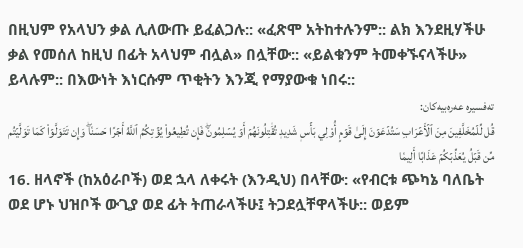በዚህም የአላህን ቃል ሊለውጡ ይፈልጋሉ:: «ፈጽሞ አትከተሉንም:: ልክ እንደዚሃችሁ ቃል የመሰለ ከዚህ በፊት አላህም ብሏል» በሏቸው:: «ይልቁንም ትመቀኙናላችሁ» ይላሉም:: በእውነት እነርሱም ጥቂትን እንጂ የማያውቁ ነበሩ::
تەفسیرە عەرەبیەکان:
قُل لِّلۡمُخَلَّفِينَ مِنَ ٱلۡأَعۡرَابِ سَتُدۡعَوۡنَ إِلَىٰ قَوۡمٍ أُوْلِي بَأۡسٖ شَدِيدٖ تُقَٰتِلُونَهُمۡ أَوۡ يُسۡلِمُونَۖ فَإِن تُطِيعُواْ يُؤۡتِكُمُ ٱللَّهُ أَجۡرًا حَسَنٗاۖ وَإِن تَتَوَلَّوۡاْ كَمَا تَوَلَّيۡتُم مِّن قَبۡلُ يُعَذِّبۡكُمۡ عَذَابًا أَلِيمٗا
16. ዘላኖች (ከአዕራቦች) ወደ ኋላ ለቀሩት (እንዲህ) በላቸው: «የብርቱ ጭካኔ ባለቤት ወደ ሆኑ ህዝቦች ውጊያ ወደ ፊት ትጠራላችሁ፤ ትጋደሏቸዋላችሁ:: ወይም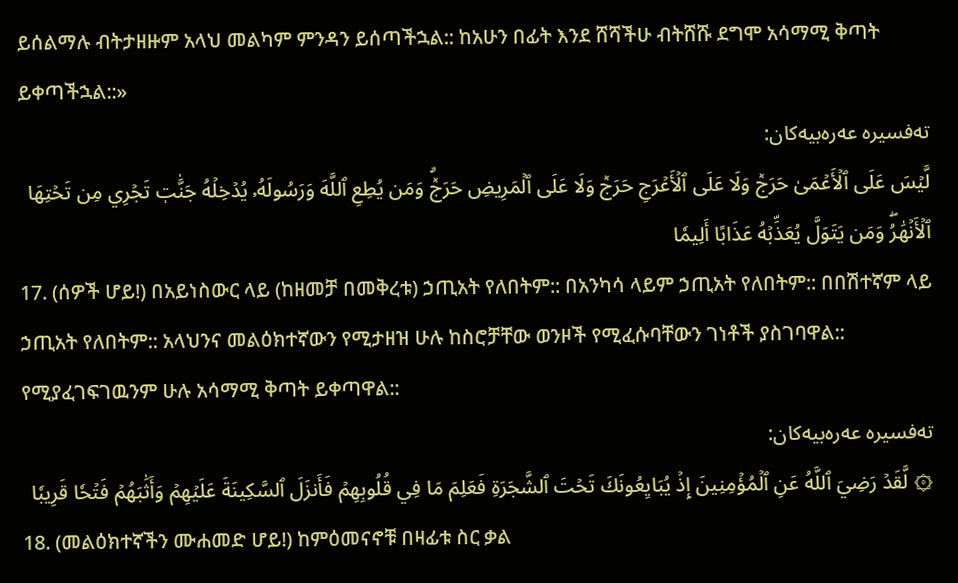ይሰልማሉ ብትታዘዙም አላህ መልካም ምንዳን ይሰጣችኋል:: ከአሁን በፊት እንደ ሸሻችሁ ብትሸሹ ደግሞ አሳማሚ ቅጣት ይቀጣችኋል::»
تەفسیرە عەرەبیەکان:
لَّيۡسَ عَلَى ٱلۡأَعۡمَىٰ حَرَجٞ وَلَا عَلَى ٱلۡأَعۡرَجِ حَرَجٞ وَلَا عَلَى ٱلۡمَرِيضِ حَرَجٞۗ وَمَن يُطِعِ ٱللَّهَ وَرَسُولَهُۥ يُدۡخِلۡهُ جَنَّٰتٖ تَجۡرِي مِن تَحۡتِهَا ٱلۡأَنۡهَٰرُۖ وَمَن يَتَوَلَّ يُعَذِّبۡهُ عَذَابًا أَلِيمٗا
17. (ሰዎች ሆይ!) በአይነስውር ላይ (ከዘመቻ በመቅረቱ) ኃጢአት የለበትም:: በአንካሳ ላይም ኃጢአት የለበትም:: በበሽተኛም ላይ ኃጢአት የለበትም:: አላህንና መልዕክተኛውን የሚታዘዝ ሁሉ ከስሮቻቸው ወንዞች የሚፈሱባቸውን ገነቶች ያስገባዋል:: የሚያፈገፍገዉንም ሁሉ አሳማሚ ቅጣት ይቀጣዋል::
تەفسیرە عەرەبیەکان:
۞ لَّقَدۡ رَضِيَ ٱللَّهُ عَنِ ٱلۡمُؤۡمِنِينَ إِذۡ يُبَايِعُونَكَ تَحۡتَ ٱلشَّجَرَةِ فَعَلِمَ مَا فِي قُلُوبِهِمۡ فَأَنزَلَ ٱلسَّكِينَةَ عَلَيۡهِمۡ وَأَثَٰبَهُمۡ فَتۡحٗا قَرِيبٗا
18. (መልዕክተኛችን ሙሐመድ ሆይ!) ከምዕመናኖቹ በዛፊቱ ስር ቃል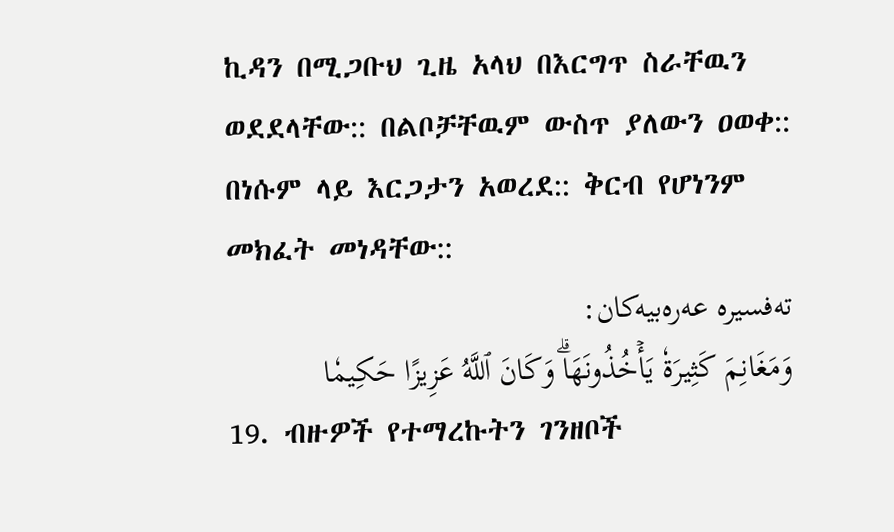ኪዳን በሚጋቡህ ጊዜ አላህ በእርግጥ ስራቸዉን ወደደላቸው:: በልቦቻቸዉም ውስጥ ያለውን ዐወቀ:: በነሱም ላይ እርጋታን አወረደ:: ቅርብ የሆነንም መክፈት መነዳቸው::
تەفسیرە عەرەبیەکان:
وَمَغَانِمَ كَثِيرَةٗ يَأۡخُذُونَهَاۗ وَكَانَ ٱللَّهُ عَزِيزًا حَكِيمٗا
19. ብዙዎች የተማረኩትን ገንዘቦች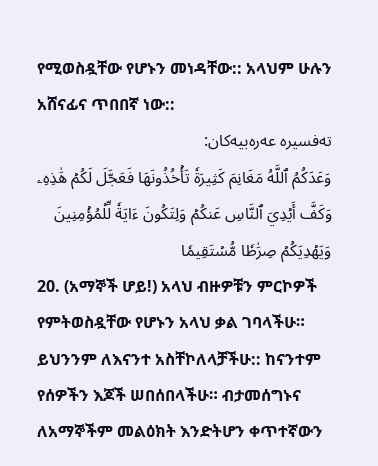የሚወስዷቸው የሆኑን መነዳቸው:: አላህም ሁሉን አሸናፊና ጥበበኛ ነው::
تەفسیرە عەرەبیەکان:
وَعَدَكُمُ ٱللَّهُ مَغَانِمَ كَثِيرَةٗ تَأۡخُذُونَهَا فَعَجَّلَ لَكُمۡ هَٰذِهِۦ وَكَفَّ أَيۡدِيَ ٱلنَّاسِ عَنكُمۡ وَلِتَكُونَ ءَايَةٗ لِّلۡمُؤۡمِنِينَ وَيَهۡدِيَكُمۡ صِرَٰطٗا مُّسۡتَقِيمٗا
20. (አማኞች ሆይ!) አላህ ብዙዎቹን ምርኮዎች የምትወስዷቸው የሆኑን አላህ ቃል ገባላችሁ። ይህንንም ለእናንተ አስቸኮለላቻችሁ:: ከናንተም የሰዎችን እጆች ሠበሰበላችሁ። ብታመሰግኑና ለአማኞችም መልዕክት እንድትሆን ቀጥተኛውን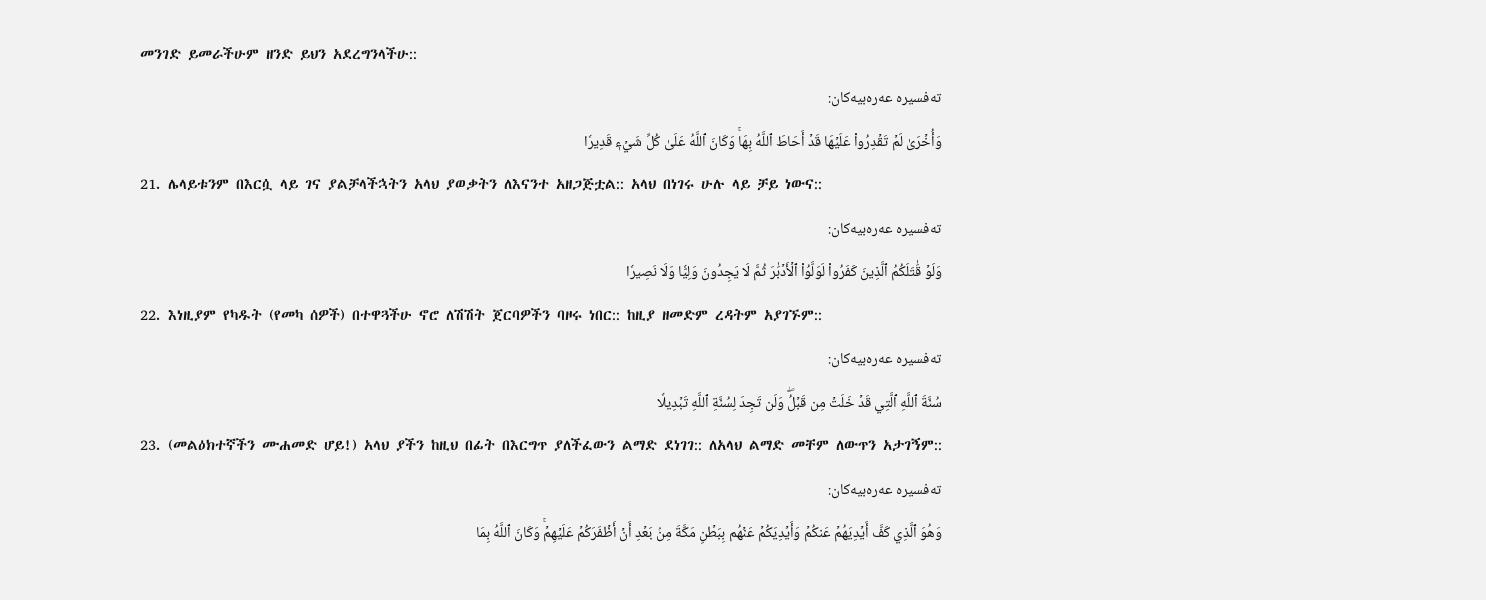መንገድ ይመራችሁም ዘንድ ይህን አደረግንላችሁ::
تەفسیرە عەرەبیەکان:
وَأُخۡرَىٰ لَمۡ تَقۡدِرُواْ عَلَيۡهَا قَدۡ أَحَاطَ ٱللَّهُ بِهَاۚ وَكَانَ ٱللَّهُ عَلَىٰ كُلِّ شَيۡءٖ قَدِيرٗا
21. ሌላይቱንም በእርሷ ላይ ገና ያልቻላችኋትን አላህ ያወቃትን ለእናንተ አዘጋጅቷል:: አላህ በነገሩ ሁሉ ላይ ቻይ ነውና::
تەفسیرە عەرەبیەکان:
وَلَوۡ قَٰتَلَكُمُ ٱلَّذِينَ كَفَرُواْ لَوَلَّوُاْ ٱلۡأَدۡبَٰرَ ثُمَّ لَا يَجِدُونَ وَلِيّٗا وَلَا نَصِيرٗا
22. እነዚያም የካዱት (የመካ ሰዎች) በተዋጓችሁ ኖሮ ለሽሽት ጀርባዎችን ባዞሩ ነበር:: ከዚያ ዘመድም ረዳትም አያገኙም::
تەفسیرە عەرەبیەکان:
سُنَّةَ ٱللَّهِ ٱلَّتِي قَدۡ خَلَتۡ مِن قَبۡلُۖ وَلَن تَجِدَ لِسُنَّةِ ٱللَّهِ تَبۡدِيلٗا
23. (መልዕክተኛችን ሙሐመድ ሆይ!) አላህ ያችን ከዚህ በፊት በእርግጥ ያለችፈውን ልማድ ደነገገ:: ለአላህ ልማድ መቸም ለውጥን አታገኝም::
تەفسیرە عەرەبیەکان:
وَهُوَ ٱلَّذِي كَفَّ أَيۡدِيَهُمۡ عَنكُمۡ وَأَيۡدِيَكُمۡ عَنۡهُم بِبَطۡنِ مَكَّةَ مِنۢ بَعۡدِ أَنۡ أَظۡفَرَكُمۡ عَلَيۡهِمۡۚ وَكَانَ ٱللَّهُ بِمَا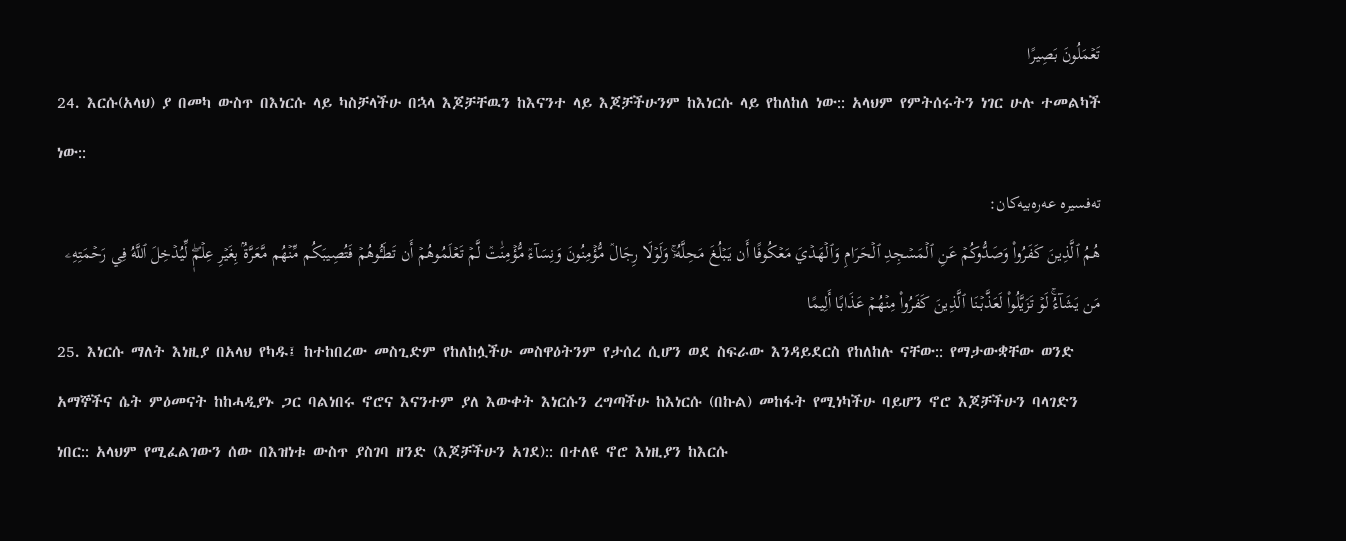تَعۡمَلُونَ بَصِيرًا
24. እርሱ(አላህ) ያ በመካ ውስጥ በእነርሱ ላይ ካስቻላችሁ በኋላ እጆቻቸዉን ከእናንተ ላይ እጆቻችሁንም ከእነርሱ ላይ የከለከለ ነው:: አላህም የምትሰሩትን ነገር ሁሉ ተመልካች ነው::
تەفسیرە عەرەبیەکان:
هُمُ ٱلَّذِينَ كَفَرُواْ وَصَدُّوكُمۡ عَنِ ٱلۡمَسۡجِدِ ٱلۡحَرَامِ وَٱلۡهَدۡيَ مَعۡكُوفًا أَن يَبۡلُغَ مَحِلَّهُۥۚ وَلَوۡلَا رِجَالٞ مُّؤۡمِنُونَ وَنِسَآءٞ مُّؤۡمِنَٰتٞ لَّمۡ تَعۡلَمُوهُمۡ أَن تَطَـُٔوهُمۡ فَتُصِيبَكُم مِّنۡهُم مَّعَرَّةُۢ بِغَيۡرِ عِلۡمٖۖ لِّيُدۡخِلَ ٱللَّهُ فِي رَحۡمَتِهِۦ مَن يَشَآءُۚ لَوۡ تَزَيَّلُواْ لَعَذَّبۡنَا ٱلَّذِينَ كَفَرُواْ مِنۡهُمۡ عَذَابًا أَلِيمًا
25. እነርሱ ማለት እነዚያ በአላህ የካዱ፤ ከተከበረው መስጊድም የከለከሏችሁ መስዋዕትንም የታሰረ ሲሆን ወደ ስፍራው እንዳይደርስ የከለከሉ ናቸው:: የማታውቋቸው ወንድ አማኞችና ሴት ምዕመናት ከከሓዲያኑ ጋር ባልነበሩ ኖሮና እናንተም ያለ እውቀት እነርሱን ረግጣችሁ ከእነርሱ (በኩል) መከፋት የሚነካችሁ ባይሆን ኖሮ እጆቻችሁን ባላገድን ነበር:: አላህም የሚፈልገውን ሰው በእዝነቱ ውስጥ ያስገባ ዘንድ (እጆቻችሁን አገደ):: በተለዩ ኖሮ እነዚያን ከእርሱ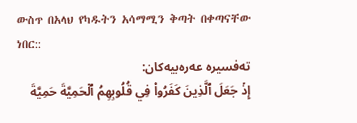ውስጥ በአላህ የካዱትን አሳማሚን ቅጣት በቀጣናቸው ነበር::
تەفسیرە عەرەبیەکان:
إِذۡ جَعَلَ ٱلَّذِينَ كَفَرُواْ فِي قُلُوبِهِمُ ٱلۡحَمِيَّةَ حَمِيَّةَ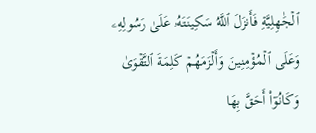ٱلۡجَٰهِلِيَّةِ فَأَنزَلَ ٱللَّهُ سَكِينَتَهُۥ عَلَىٰ رَسُولِهِۦ وَعَلَى ٱلۡمُؤۡمِنِينَ وَأَلۡزَمَهُمۡ كَلِمَةَ ٱلتَّقۡوَىٰ وَكَانُوٓاْ أَحَقَّ بِهَا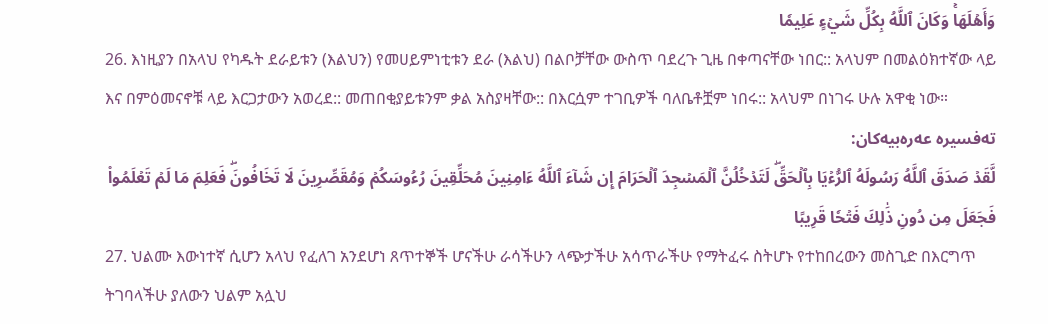وَأَهۡلَهَاۚ وَكَانَ ٱللَّهُ بِكُلِّ شَيۡءٍ عَلِيمٗا
26. እነዚያን በአላህ የካዱት ደራይቱን (እልህን) የመሀይምነቲቱን ደራ (እልህ) በልቦቻቸው ውስጥ ባደረጉ ጊዜ በቀጣናቸው ነበር:: አላህም በመልዕክተኛው ላይ እና በምዕመናኖቹ ላይ እርጋታውን አወረደ:: መጠበቂያይቱንም ቃል አስያዛቸው:: በእርሷም ተገቢዎች ባለቤቶቿም ነበሩ:: አላህም በነገሩ ሁሉ አዋቂ ነው።
تەفسیرە عەرەبیەکان:
لَّقَدۡ صَدَقَ ٱللَّهُ رَسُولَهُ ٱلرُّءۡيَا بِٱلۡحَقِّۖ لَتَدۡخُلُنَّ ٱلۡمَسۡجِدَ ٱلۡحَرَامَ إِن شَآءَ ٱللَّهُ ءَامِنِينَ مُحَلِّقِينَ رُءُوسَكُمۡ وَمُقَصِّرِينَ لَا تَخَافُونَۖ فَعَلِمَ مَا لَمۡ تَعۡلَمُواْ فَجَعَلَ مِن دُونِ ذَٰلِكَ فَتۡحٗا قَرِيبًا
27. ህልሙ እውነተኛ ሲሆን አላህ የፈለገ አንደሆነ ጸጥተኞች ሆናችሁ ራሳችሁን ላጭታችሁ አሳጥራችሁ የማትፈሩ ስትሆኑ የተከበረውን መስጊድ በእርግጥ ትገባላችሁ ያለውን ህልም አሏህ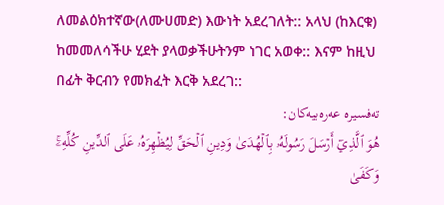ለመልዕክተኛው(ለሙሀመድ) እውነት አደረገለት:: አላህ (ከእርቁ) ከመመለሳችሁ ሂደት ያላወቃችሁትንም ነገር አወቀ:: እናም ከዚህ በፊት ቅርብን የመክፈት እርቅ አደረገ::
تەفسیرە عەرەبیەکان:
هُوَ ٱلَّذِيٓ أَرۡسَلَ رَسُولَهُۥ بِٱلۡهُدَىٰ وَدِينِ ٱلۡحَقِّ لِيُظۡهِرَهُۥ عَلَى ٱلدِّينِ كُلِّهِۦۚ وَكَفَىٰ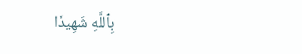بِٱللَّهِ شَهِيدٗا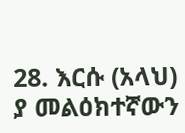28. እርሱ (አላህ) ያ መልዕክተኛውን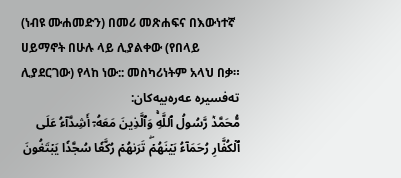(ነብዩ ሙሐመድን) በመሪ መጽሐፍና በእውነተኛ ሀይማኖት በሁሉ ላይ ሊያልቀው (የበላይ ሊያደርገው) የላከ ነው:: መስካሪነትም አላህ በቃ።
تەفسیرە عەرەبیەکان:
مُّحَمَّدٞ رَّسُولُ ٱللَّهِۚ وَٱلَّذِينَ مَعَهُۥٓ أَشِدَّآءُ عَلَى ٱلۡكُفَّارِ رُحَمَآءُ بَيۡنَهُمۡۖ تَرَىٰهُمۡ رُكَّعٗا سُجَّدٗا يَبۡتَغُونَ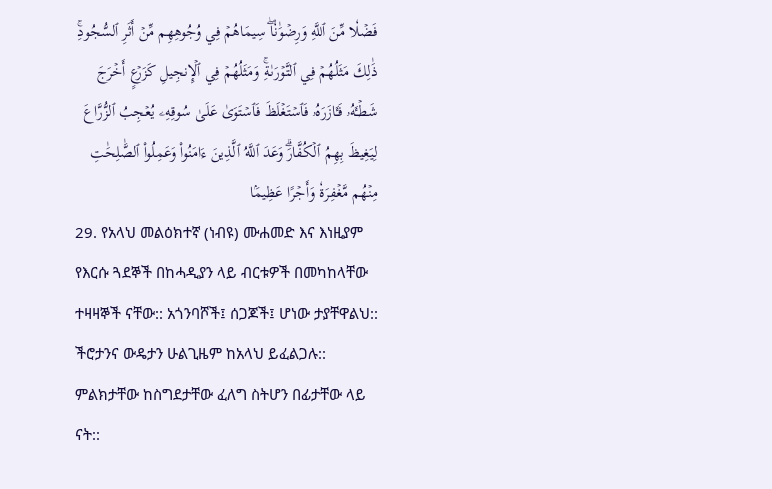فَضۡلٗا مِّنَ ٱللَّهِ وَرِضۡوَٰنٗاۖ سِيمَاهُمۡ فِي وُجُوهِهِم مِّنۡ أَثَرِ ٱلسُّجُودِۚ ذَٰلِكَ مَثَلُهُمۡ فِي ٱلتَّوۡرَىٰةِۚ وَمَثَلُهُمۡ فِي ٱلۡإِنجِيلِ كَزَرۡعٍ أَخۡرَجَ شَطۡـَٔهُۥ فَـَٔازَرَهُۥ فَٱسۡتَغۡلَظَ فَٱسۡتَوَىٰ عَلَىٰ سُوقِهِۦ يُعۡجِبُ ٱلزُّرَّاعَ لِيَغِيظَ بِهِمُ ٱلۡكُفَّارَۗ وَعَدَ ٱللَّهُ ٱلَّذِينَ ءَامَنُواْ وَعَمِلُواْ ٱلصَّٰلِحَٰتِ مِنۡهُم مَّغۡفِرَةٗ وَأَجۡرًا عَظِيمَۢا
29. የአላህ መልዕክተኛ (ነብዩ) ሙሐመድ እና እነዚያም የእርሱ ጓደኞች በከሓዲያን ላይ ብርቱዎች በመካከላቸው ተዛዛኞች ናቸው:: አጎንባሾች፤ ሰጋጆች፤ ሆነው ታያቸዋልህ:: ችሮታንና ውዴታን ሁልጊዜም ከአላህ ይፈልጋሉ:: ምልክታቸው ከስግደታቸው ፈለግ ስትሆን በፊታቸው ላይ ናት::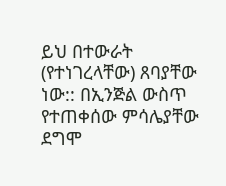ይህ በተውራት (የተነገረላቸው) ጸባያቸው ነው:: በኢንጅል ውስጥ የተጠቀሰው ምሳሌያቸው ደግሞ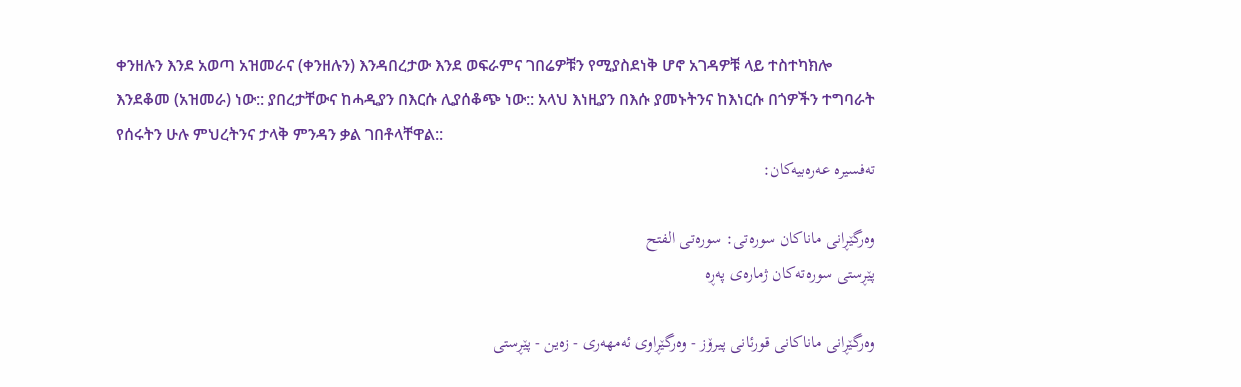ቀንዘሉን እንደ አወጣ አዝመራና (ቀንዘሉን) እንዳበረታው እንደ ወፍራምና ገበሬዎቹን የሚያስደነቅ ሆኖ አገዳዎቹ ላይ ተስተካክሎ እንደቆመ (አዝመራ) ነው:: ያበረታቸውና ከሓዲያን በእርሱ ሊያሰቆጭ ነው:: አላህ እነዚያን በእሱ ያመኑትንና ከእነርሱ በጎዎችን ተግባራት የሰሩትን ሁሉ ምህረትንና ታላቅ ምንዳን ቃል ገበቶላቸዋል::
تەفسیرە عەرەبیەکان:

وه‌رگێڕانی ماناكان سوره‌تی: سورەتی الفتح
پێڕستی سوره‌ته‌كان ژمارەی پەڕە

وه‌رگێڕانی ماناكانی قورئانی پیرۆز - وەرگێڕاوی ئەمهەری - زەین - پێڕستی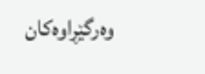وه‌رگێڕاوه‌كان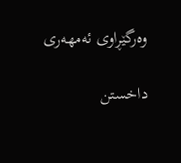وەرگێڕاوی ئەمهەری

داخستن